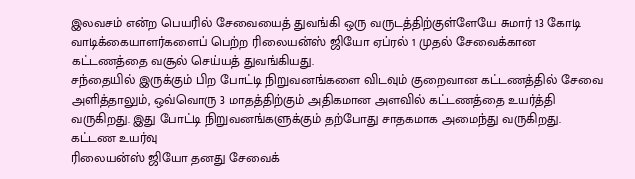இலவசம் என்ற பெயரில் சேவையைத் துவங்கி ஒரு வருடத்திற்குள்ளேயே சுமார் 13 கோடி வாடிக்கையாளர்களைப் பெற்ற ரிலையன்ஸ் ஜியோ ஏப்ரல் 1 முதல் சேவைக்கான கட்டணத்தை வசூல் செய்யத் துவங்கியது.
சந்தையில் இருக்கும் பிற போட்டி நிறுவனங்களை விடவும் குறைவான கட்டணத்தில் சேவை அளித்தாலும், ஒவ்வொரு 3 மாதத்திற்கும் அதிகமான அளவில் கட்டணத்தை உயர்த்தி வருகிறது. இது போட்டி நிறுவனங்களுக்கும் தற்போது சாதகமாக அமைந்து வருகிறது.
கட்டண உயர்வு
ரிலையன்ஸ் ஜியோ தனது சேவைக்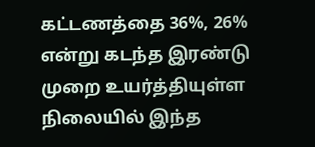கட்டணத்தை 36%, 26% என்று கடந்த இரண்டு முறை உயர்த்தியுள்ள நிலையில் இந்த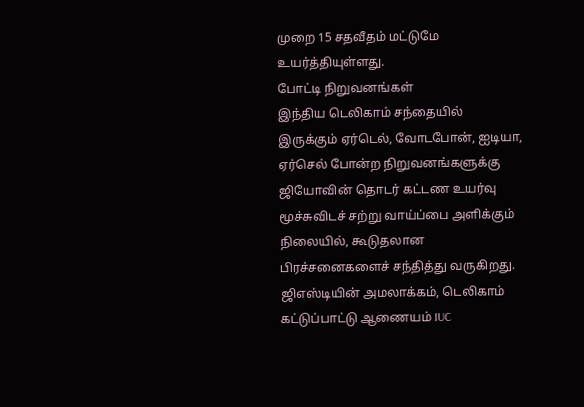முறை 15 சதவீதம் மட்டுமே உயர்த்தியுள்ளது.
போட்டி நிறுவனங்கள்
இந்திய டெலிகாம் சந்தையில் இருக்கும் ஏர்டெல், வோடபோன், ஐடியா, ஏர்செல் போன்ற நிறுவனங்களுக்கு ஜியோவின் தொடர் கட்டண உயர்வு மூச்சுவிடச் சற்று வாய்ப்பை அளிக்கும் நிலையில், கூடுதலான பிரச்சனைகளைச் சந்தித்து வருகிறது.
ஜிஎஸ்டியின் அமலாக்கம், டெலிகாம் கட்டுப்பாட்டு ஆணையம் IUC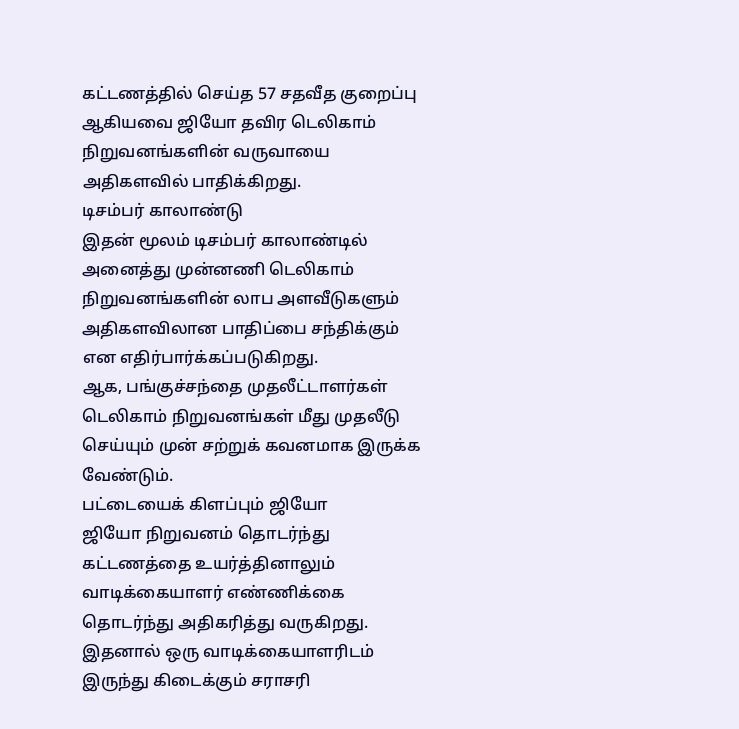கட்டணத்தில் செய்த 57 சதவீத குறைப்பு ஆகியவை ஜியோ தவிர டெலிகாம் நிறுவனங்களின் வருவாயை அதிகளவில் பாதிக்கிறது.
டிசம்பர் காலாண்டு
இதன் மூலம் டிசம்பர் காலாண்டில் அனைத்து முன்னணி டெலிகாம் நிறுவனங்களின் லாப அளவீடுகளும் அதிகளவிலான பாதிப்பை சந்திக்கும் என எதிர்பார்க்கப்படுகிறது.
ஆக, பங்குச்சந்தை முதலீட்டாளர்கள் டெலிகாம் நிறுவனங்கள் மீது முதலீடு செய்யும் முன் சற்றுக் கவனமாக இருக்க வேண்டும்.
பட்டையைக் கிளப்பும் ஜியோ
ஜியோ நிறுவனம் தொடர்ந்து கட்டணத்தை உயர்த்தினாலும் வாடிக்கையாளர் எண்ணிக்கை தொடர்ந்து அதிகரித்து வருகிறது. இதனால் ஒரு வாடிக்கையாளரிடம் இருந்து கிடைக்கும் சராசரி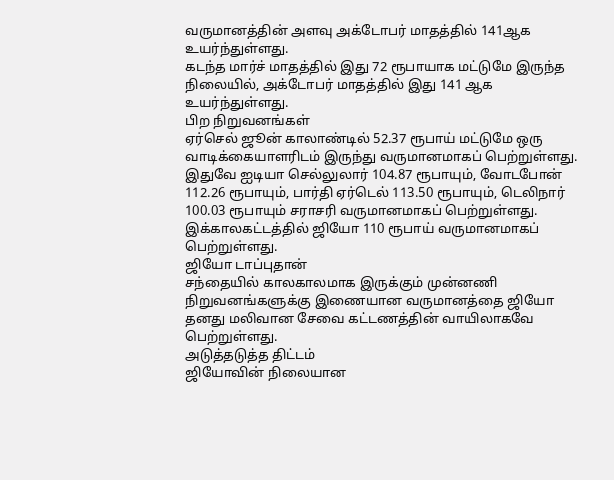வருமானத்தின் அளவு அக்டோபர் மாதத்தில் 141ஆக உயர்ந்துள்ளது.
கடந்த மார்ச் மாதத்தில் இது 72 ரூபாயாக மட்டுமே இருந்த நிலையில், அக்டோபர் மாதத்தில் இது 141 ஆக உயர்ந்துள்ளது.
பிற நிறுவனங்கள்
ஏர்செல் ஜூன் காலாண்டில் 52.37 ரூபாய் மட்டுமே ஒரு வாடிக்கையாளரிடம் இருந்து வருமானமாகப் பெற்றுள்ளது.
இதுவே ஐடியா செல்லுலார் 104.87 ரூபாயும், வோடபோன் 112.26 ரூபாயும், பார்தி ஏர்டெல் 113.50 ரூபாயும், டெலிநார் 100.03 ரூபாயும் சராசரி வருமானமாகப் பெற்றுள்ளது.
இக்காலகட்டத்தில் ஜியோ 110 ரூபாய் வருமானமாகப் பெற்றுள்ளது.
ஜியோ டாப்புதான்
சந்தையில் காலகாலமாக இருக்கும் முன்னணி நிறுவனங்களுக்கு இணையான வருமானத்தை ஜியோ தனது மலிவான சேவை கட்டணத்தின் வாயிலாகவே பெற்றுள்ளது.
அடுத்தடுத்த திட்டம்
ஜியோவின் நிலையான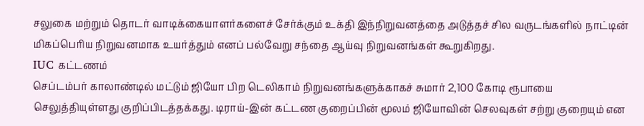சலுகை மற்றும் தொடர் வாடிக்கையாளர்களைச் சேர்க்கும் உக்தி இந்நிறுவனத்தை அடுத்தச் சில வருடங்களில் நாட்டின் மிகப்பெரிய நிறுவனமாக உயர்த்தும் எனப் பல்வேறு சந்தை ஆய்வு நிறுவனங்கள் கூறுகிறது.
IUC கட்டணம்
செப்டம்பர் காலாண்டில் மட்டும் ஜியோ பிற டெலிகாம் நிறுவனங்களுக்காகச் சுமார் 2,100 கோடி ரூபாயை செலுத்தியுள்ளது குறிப்பிடத்தக்கது. டிராய்-இன் கட்டண குறைப்பின் மூலம் ஜியோவின் செலவுகள் சற்று குறையும் என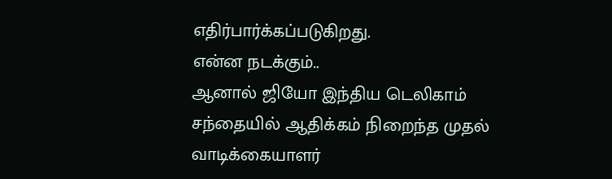எதிர்பார்க்கப்படுகிறது.
என்ன நடக்கும்..
ஆனால் ஜியோ இந்திய டெலிகாம் சந்தையில் ஆதிக்கம் நிறைந்த முதல் வாடிக்கையாளர்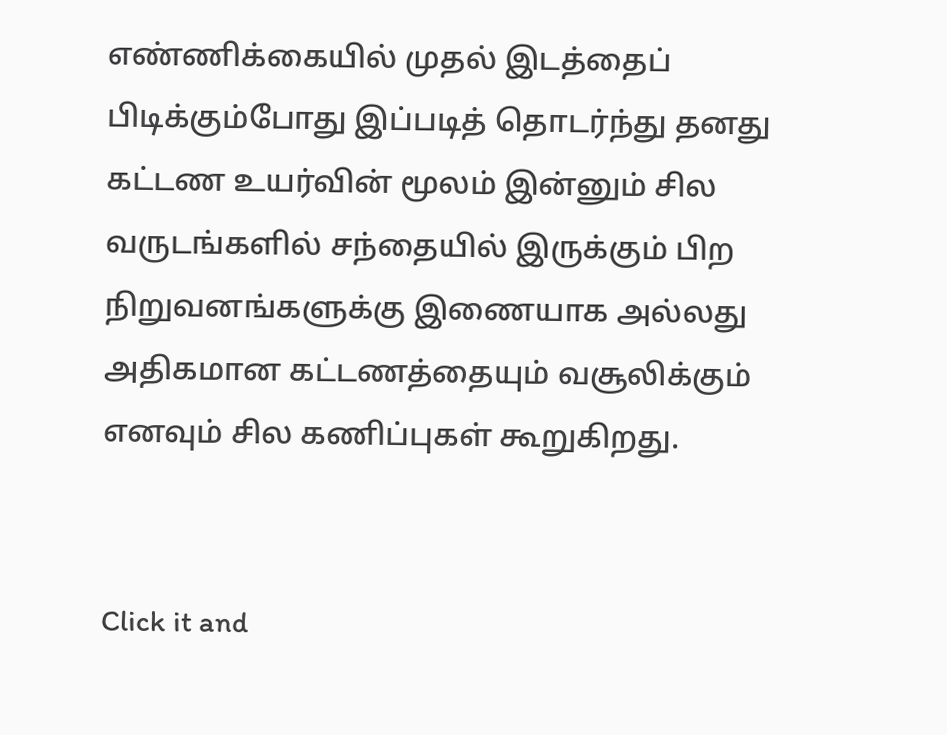எண்ணிக்கையில் முதல் இடத்தைப் பிடிக்கும்போது இப்படித் தொடர்ந்து தனது கட்டண உயர்வின் மூலம் இன்னும் சில வருடங்களில் சந்தையில் இருக்கும் பிற நிறுவனங்களுக்கு இணையாக அல்லது அதிகமான கட்டணத்தையும் வசூலிக்கும் எனவும் சில கணிப்புகள் கூறுகிறது.


Click it and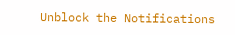Unblock the Notifications